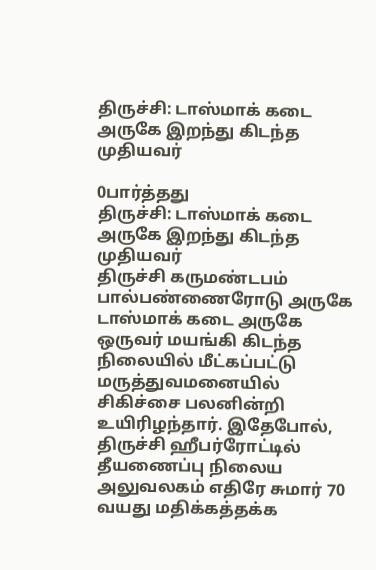திருச்சி: டாஸ்மாக் கடை அருகே இறந்து கிடந்த முதியவர்

0பார்த்தது
திருச்சி: டாஸ்மாக் கடை அருகே இறந்து கிடந்த முதியவர்
திருச்சி கருமண்டபம் பால்பண்ணைரோடு அருகே டாஸ்மாக் கடை அருகே ஒருவர் மயங்கி கிடந்த நிலையில் மீட்கப்பட்டு மருத்துவமனையில் சிகிச்சை பலனின்றி உயிரிழந்தார். இதேபோல், திருச்சி ஹீபர்ரோட்டில் தீயணைப்பு நிலைய அலுவலகம் எதிரே சுமார் 70 வயது மதிக்கத்தக்க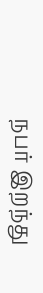நபர் இறந்து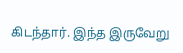கிடந்தார். இந்த இருவேறு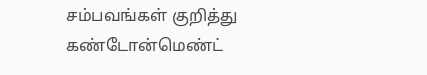சம்பவங்கள் குறித்து கண்டோன்மெண்ட்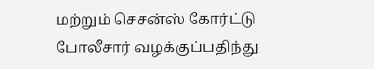மற்றும் செசன்ஸ் கோர்ட்டு போலீசார் வழக்குப்பதிந்து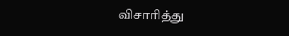விசாரித்து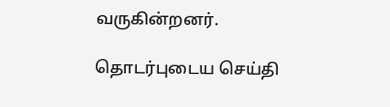வருகின்றனர்.

தொடர்புடைய செய்தி